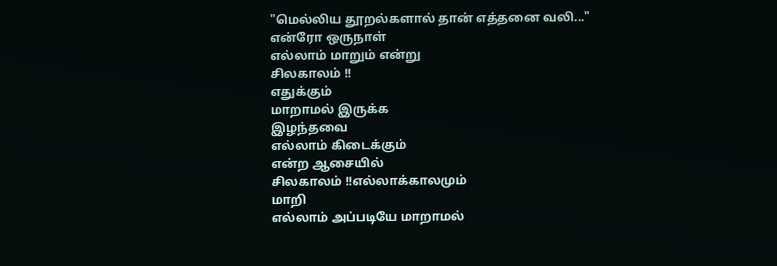"மெல்லிய தூறல்களால் தான் எத்தனை வலி..."
என்ரோ ஒருநாள்
எல்லாம் மாறும் என்று
சிலகாலம் !!
எதுக்கும்
மாறாமல் இருக்க
இழந்தவை
எல்லாம் கிடைக்கும்
என்ற ஆசையில்
சிலகாலம் !!எல்லாக்காலமும்
மாறி
எல்லாம் அப்படியே மாறாமல்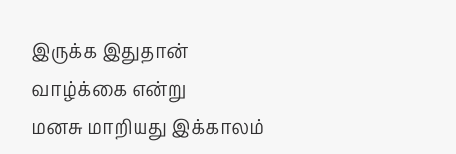இருக்க இதுதான்
வாழ்க்கை என்று
மனசு மாறியது இக்காலம்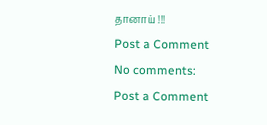தானாய் !!!
Post a Comment
No comments:
Post a Comment